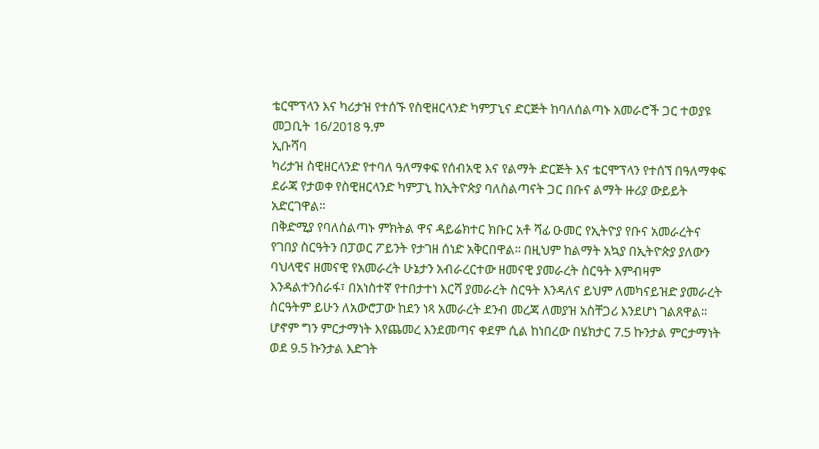ቴርሞፕላን እና ካሪታዝ የተሰኙ የስዊዘርላንድ ካምፓኒና ድርጅት ከባለሰልጣኑ አመራሮች ጋር ተወያዩ
መጋቢት 16/2018 ዓ.ም
ኢቡሻባ
ካሪታዝ ስዊዘርላንድ የተባለ ዓለማቀፍ የሰብአዊ እና የልማት ድርጅት እና ቴርሞፕላን የተሰኘ በዓለማቀፍ ደራጃ የታወቀ የስዊዘርላንድ ካምፓኒ ከኢትዮጵያ ባለስልጣናት ጋር በቡና ልማት ዙሪያ ውይይት አድርገዋል፡፡
በቅድሚያ የባለስልጣኑ ምክትል ዋና ዳይሬክተር ክቡር አቶ ሻፊ ዑመር የኢትዮያ የቡና አመራረትና የገበያ ስርዓትን በፓወር ፖይንት የታገዘ ሰነድ አቅርበዋል፡፡ በዚህም ከልማት አኳያ በኢትዮጵያ ያለውን ባህላዊና ዘመናዊ የአመራረት ሁኔታን አብራረርተው ዘመናዊ ያመራረት ስርዓት እምብዛም እንዳልተንሰራፋ፣ በአነስተኛ የተበታተነ እርሻ ያመራረት ስርዓት እንዳለና ይህም ለመካናይዝድ ያመራረት ስርዓትም ይሁን ለአውሮፓው ከደን ነጻ አመራረት ደንብ መረጃ ለመያዝ አስቸጋሪ እንደሆነ ገልጸዋል፡፡ ሆኖም ግን ምርታማነት እየጨመረ እንደመጣና ቀደም ሲል ከነበረው በሄክታር 7.5 ኩንታል ምርታማነት ወደ 9.5 ኩንታል እድገት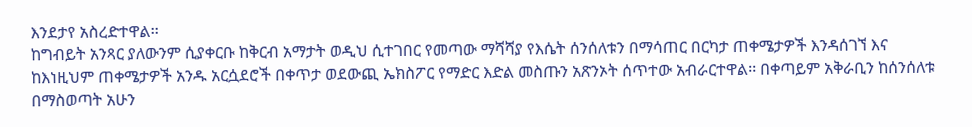እንደታየ አስረድተዋል፡፡
ከግብይት አንጻር ያለውንም ሲያቀርቡ ከቅርብ አማታት ወዲህ ሲተገበር የመጣው ማሻሻያ የእሴት ሰንሰለቱን በማሳጠር በርካታ ጠቀሜታዎች እንዳሰገኘ እና ከእነዚህም ጠቀሜታዎች አንዱ አርሷደሮች በቀጥታ ወደውጪ ኤክስፖር የማድር እድል መስጡን አጽንኦት ሰጥተው አብራርተዋል፡፡ በቀጣይም አቅራቢን ከሰንሰለቱ በማስወጣት አሁን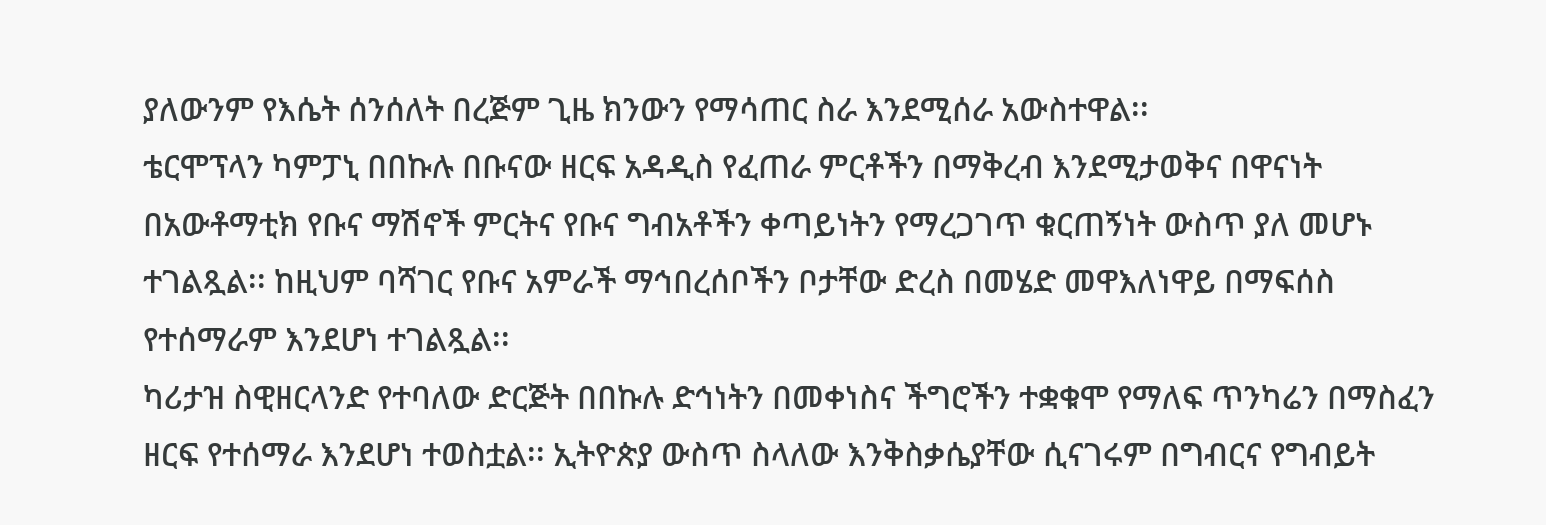ያለውንም የእሴት ሰንሰለት በረጅም ጊዜ ክንውን የማሳጠር ስራ እንደሚሰራ አውስተዋል፡፡
ቴርሞፕላን ካምፓኒ በበኩሉ በቡናው ዘርፍ አዳዲስ የፈጠራ ምርቶችን በማቅረብ እንደሚታወቅና በዋናነት በአውቶማቲክ የቡና ማሽኖች ምርትና የቡና ግብአቶችን ቀጣይነትን የማረጋገጥ ቁርጠኝነት ውስጥ ያለ መሆኑ ተገልጿል፡፡ ከዚህም ባሻገር የቡና አምራች ማኅበረሰቦችን ቦታቸው ድረስ በመሄድ መዋእለነዋይ በማፍሰስ የተሰማራም እንደሆነ ተገልጿል፡፡
ካሪታዝ ስዊዘርላንድ የተባለው ድርጅት በበኩሉ ድኅነትን በመቀነስና ችግሮችን ተቋቁሞ የማለፍ ጥንካሬን በማስፈን ዘርፍ የተሰማራ እንደሆነ ተወስቷል፡፡ ኢትዮጵያ ውስጥ ስላለው እንቅስቃሴያቸው ሲናገሩም በግብርና የግብይት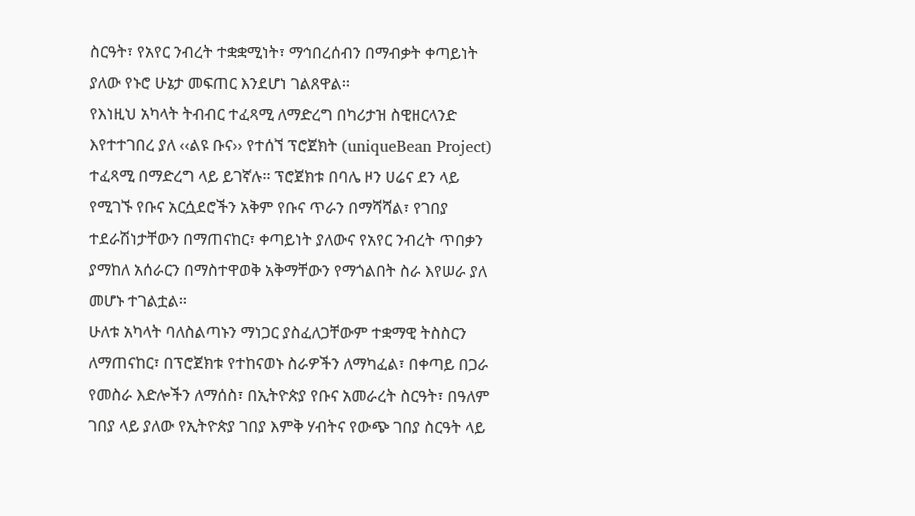ስርዓት፣ የአየር ንብረት ተቋቋሚነት፣ ማኅበረሰብን በማብቃት ቀጣይነት ያለው የኑሮ ሁኔታ መፍጠር እንደሆነ ገልጸዋል፡፡
የእነዚህ አካላት ትብብር ተፈጻሚ ለማድረግ በካሪታዝ ስዊዘርላንድ እየተተገበረ ያለ ‹‹ልዩ ቡና›› የተሰኘ ፕሮጀክት (uniqueBean Project) ተፈጻሚ በማድረግ ላይ ይገኛሉ፡፡ ፕሮጀክቱ በባሌ ዞን ሀሬና ደን ላይ የሚገኙ የቡና አርሷደሮችን አቅም የቡና ጥራን በማሻሻል፣ የገበያ ተደራሽነታቸውን በማጠናከር፣ ቀጣይነት ያለውና የአየር ንብረት ጥበቃን ያማከለ አሰራርን በማስተዋወቅ አቅማቸውን የማጎልበት ስራ እየሠራ ያለ መሆኑ ተገልቷል፡፡
ሁለቱ አካላት ባለስልጣኑን ማነጋር ያስፈለጋቸውም ተቋማዊ ትስስርን ለማጠናከር፣ በፕሮጀክቱ የተከናወኑ ስራዎችን ለማካፈል፣ በቀጣይ በጋራ የመስራ እድሎችን ለማሰስ፣ በኢትዮጵያ የቡና አመራረት ስርዓት፣ በዓለም ገበያ ላይ ያለው የኢትዮጵያ ገበያ እምቅ ሃብትና የውጭ ገበያ ስርዓት ላይ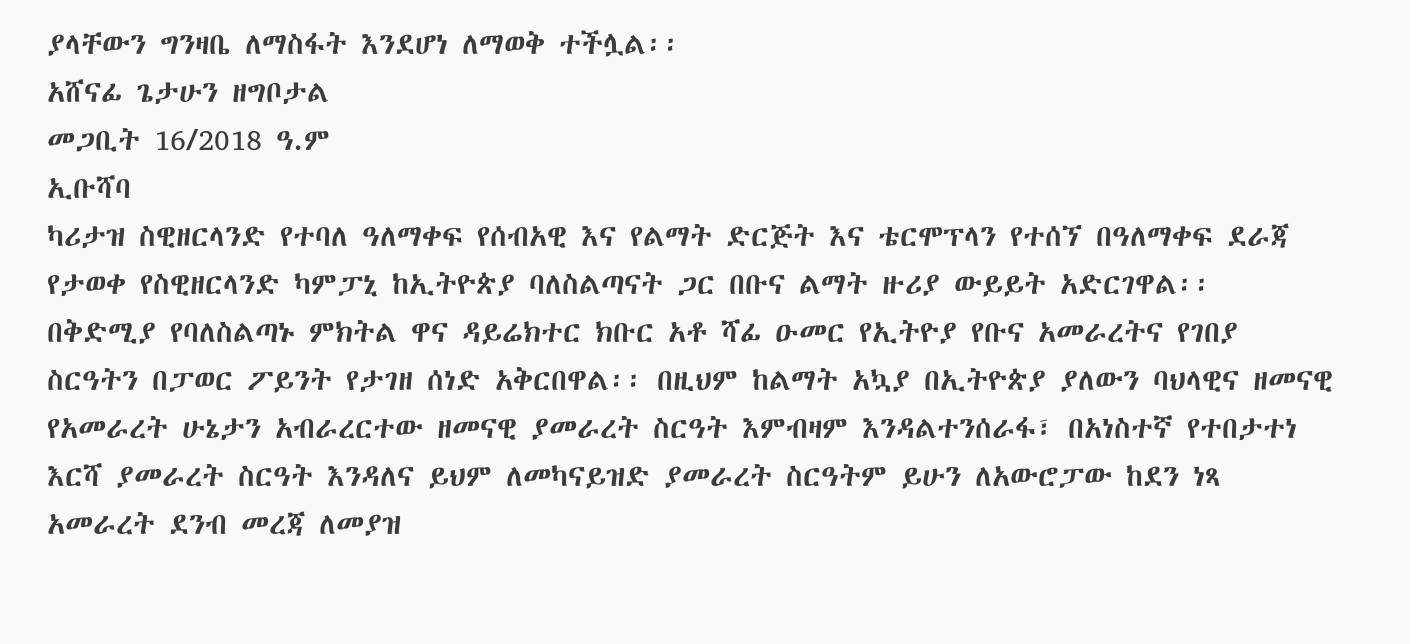ያላቸውን ግንዛቤ ለማስፋት እንደሆነ ለማወቅ ተችሏል፡፡
አሸናፊ ጌታሁን ዘግቦታል
መጋቢት 16/2018 ዓ.ም
ኢቡሻባ
ካሪታዝ ስዊዘርላንድ የተባለ ዓለማቀፍ የሰብአዊ እና የልማት ድርጅት እና ቴርሞፕላን የተሰኘ በዓለማቀፍ ደራጃ የታወቀ የስዊዘርላንድ ካምፓኒ ከኢትዮጵያ ባለስልጣናት ጋር በቡና ልማት ዙሪያ ውይይት አድርገዋል፡፡
በቅድሚያ የባለስልጣኑ ምክትል ዋና ዳይሬክተር ክቡር አቶ ሻፊ ዑመር የኢትዮያ የቡና አመራረትና የገበያ ስርዓትን በፓወር ፖይንት የታገዘ ሰነድ አቅርበዋል፡፡ በዚህም ከልማት አኳያ በኢትዮጵያ ያለውን ባህላዊና ዘመናዊ የአመራረት ሁኔታን አብራረርተው ዘመናዊ ያመራረት ስርዓት እምብዛም እንዳልተንሰራፋ፣ በአነስተኛ የተበታተነ እርሻ ያመራረት ስርዓት እንዳለና ይህም ለመካናይዝድ ያመራረት ስርዓትም ይሁን ለአውሮፓው ከደን ነጻ አመራረት ደንብ መረጃ ለመያዝ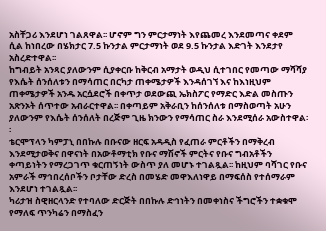አስቸጋሪ እንደሆነ ገልጸዋል፡፡ ሆኖም ግን ምርታማነት እየጨመረ እንደመጣና ቀደም ሲል ከነበረው በሄክታር 7.5 ኩንታል ምርታማነት ወደ 9.5 ኩንታል እድገት እንደታየ አስረድተዋል፡፡
ከግብይት አንጻር ያለውንም ሲያቀርቡ ከቅርብ አማታት ወዲህ ሲተገበር የመጣው ማሻሻያ የእሴት ሰንሰለቱን በማሳጠር በርካታ ጠቀሜታዎች እንዳሰገኘ እና ከእነዚህም ጠቀሜታዎች አንዱ አርሷደሮች በቀጥታ ወደውጪ ኤክስፖር የማድር እድል መስጡን አጽንኦት ሰጥተው አብራርተዋል፡፡ በቀጣይም አቅራቢን ከሰንሰለቱ በማስወጣት አሁን ያለውንም የእሴት ሰንሰለት በረጅም ጊዜ ክንውን የማሳጠር ስራ እንደሚሰራ አውስተዋል፡፡
ቴርሞፕላን ካምፓኒ በበኩሉ በቡናው ዘርፍ አዳዲስ የፈጠራ ምርቶችን በማቅረብ እንደሚታወቅና በዋናነት በአውቶማቲክ የቡና ማሽኖች ምርትና የቡና ግብአቶችን ቀጣይነትን የማረጋገጥ ቁርጠኝነት ውስጥ ያለ መሆኑ ተገልጿል፡፡ ከዚህም ባሻገር የቡና አምራች ማኅበረሰቦችን ቦታቸው ድረስ በመሄድ መዋእለነዋይ በማፍሰስ የተሰማራም እንደሆነ ተገልጿል፡፡
ካሪታዝ ስዊዘርላንድ የተባለው ድርጅት በበኩሉ ድኅነትን በመቀነስና ችግሮችን ተቋቁሞ የማለፍ ጥንካሬን በማስፈን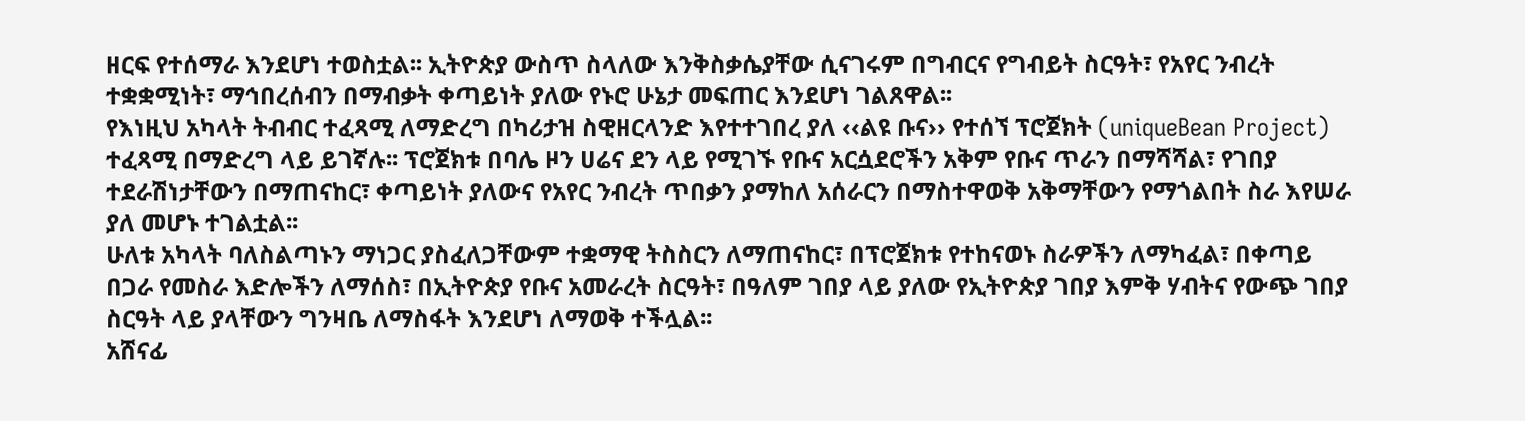ዘርፍ የተሰማራ እንደሆነ ተወስቷል፡፡ ኢትዮጵያ ውስጥ ስላለው እንቅስቃሴያቸው ሲናገሩም በግብርና የግብይት ስርዓት፣ የአየር ንብረት ተቋቋሚነት፣ ማኅበረሰብን በማብቃት ቀጣይነት ያለው የኑሮ ሁኔታ መፍጠር እንደሆነ ገልጸዋል፡፡
የእነዚህ አካላት ትብብር ተፈጻሚ ለማድረግ በካሪታዝ ስዊዘርላንድ እየተተገበረ ያለ ‹‹ልዩ ቡና›› የተሰኘ ፕሮጀክት (uniqueBean Project) ተፈጻሚ በማድረግ ላይ ይገኛሉ፡፡ ፕሮጀክቱ በባሌ ዞን ሀሬና ደን ላይ የሚገኙ የቡና አርሷደሮችን አቅም የቡና ጥራን በማሻሻል፣ የገበያ ተደራሽነታቸውን በማጠናከር፣ ቀጣይነት ያለውና የአየር ንብረት ጥበቃን ያማከለ አሰራርን በማስተዋወቅ አቅማቸውን የማጎልበት ስራ እየሠራ ያለ መሆኑ ተገልቷል፡፡
ሁለቱ አካላት ባለስልጣኑን ማነጋር ያስፈለጋቸውም ተቋማዊ ትስስርን ለማጠናከር፣ በፕሮጀክቱ የተከናወኑ ስራዎችን ለማካፈል፣ በቀጣይ በጋራ የመስራ እድሎችን ለማሰስ፣ በኢትዮጵያ የቡና አመራረት ስርዓት፣ በዓለም ገበያ ላይ ያለው የኢትዮጵያ ገበያ እምቅ ሃብትና የውጭ ገበያ ስርዓት ላይ ያላቸውን ግንዛቤ ለማስፋት እንደሆነ ለማወቅ ተችሏል፡፡
አሸናፊ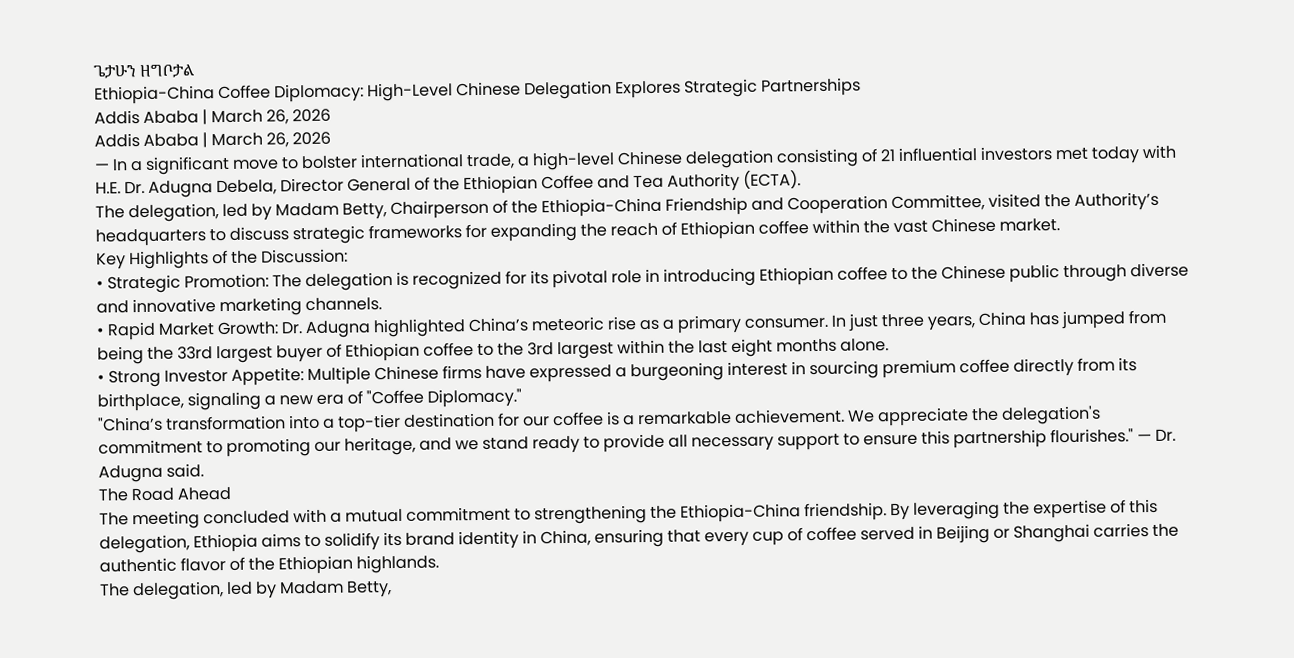ጌታሁን ዘግቦታል
Ethiopia-China Coffee Diplomacy: High-Level Chinese Delegation Explores Strategic Partnerships
Addis Ababa | March 26, 2026
Addis Ababa | March 26, 2026
— In a significant move to bolster international trade, a high-level Chinese delegation consisting of 21 influential investors met today with H.E. Dr. Adugna Debela, Director General of the Ethiopian Coffee and Tea Authority (ECTA).
The delegation, led by Madam Betty, Chairperson of the Ethiopia-China Friendship and Cooperation Committee, visited the Authority’s headquarters to discuss strategic frameworks for expanding the reach of Ethiopian coffee within the vast Chinese market.
Key Highlights of the Discussion:
• Strategic Promotion: The delegation is recognized for its pivotal role in introducing Ethiopian coffee to the Chinese public through diverse and innovative marketing channels.
• Rapid Market Growth: Dr. Adugna highlighted China’s meteoric rise as a primary consumer. In just three years, China has jumped from being the 33rd largest buyer of Ethiopian coffee to the 3rd largest within the last eight months alone.
• Strong Investor Appetite: Multiple Chinese firms have expressed a burgeoning interest in sourcing premium coffee directly from its birthplace, signaling a new era of "Coffee Diplomacy."
"China’s transformation into a top-tier destination for our coffee is a remarkable achievement. We appreciate the delegation's commitment to promoting our heritage, and we stand ready to provide all necessary support to ensure this partnership flourishes." — Dr. Adugna said.
The Road Ahead
The meeting concluded with a mutual commitment to strengthening the Ethiopia-China friendship. By leveraging the expertise of this delegation, Ethiopia aims to solidify its brand identity in China, ensuring that every cup of coffee served in Beijing or Shanghai carries the authentic flavor of the Ethiopian highlands.
The delegation, led by Madam Betty,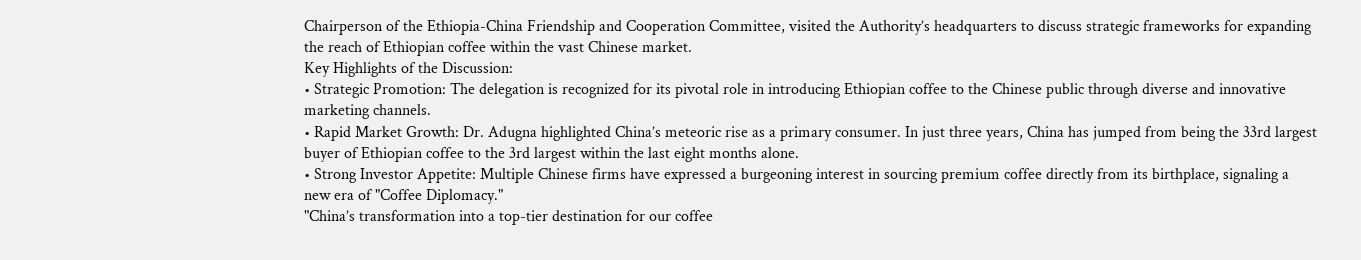Chairperson of the Ethiopia-China Friendship and Cooperation Committee, visited the Authority’s headquarters to discuss strategic frameworks for expanding the reach of Ethiopian coffee within the vast Chinese market.
Key Highlights of the Discussion:
• Strategic Promotion: The delegation is recognized for its pivotal role in introducing Ethiopian coffee to the Chinese public through diverse and innovative marketing channels.
• Rapid Market Growth: Dr. Adugna highlighted China’s meteoric rise as a primary consumer. In just three years, China has jumped from being the 33rd largest buyer of Ethiopian coffee to the 3rd largest within the last eight months alone.
• Strong Investor Appetite: Multiple Chinese firms have expressed a burgeoning interest in sourcing premium coffee directly from its birthplace, signaling a new era of "Coffee Diplomacy."
"China’s transformation into a top-tier destination for our coffee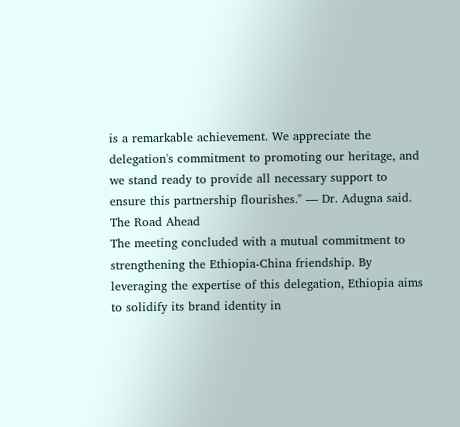is a remarkable achievement. We appreciate the delegation's commitment to promoting our heritage, and we stand ready to provide all necessary support to ensure this partnership flourishes." — Dr. Adugna said.
The Road Ahead
The meeting concluded with a mutual commitment to strengthening the Ethiopia-China friendship. By leveraging the expertise of this delegation, Ethiopia aims to solidify its brand identity in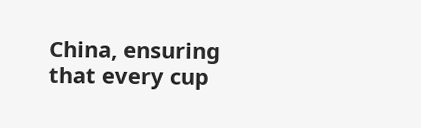China, ensuring that every cup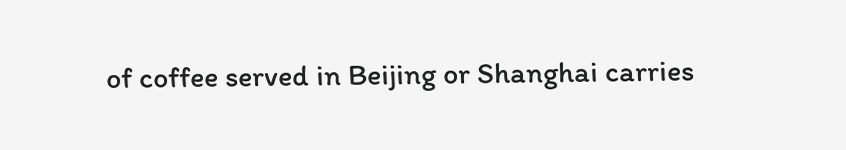of coffee served in Beijing or Shanghai carries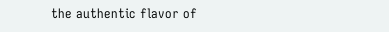the authentic flavor of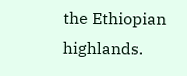the Ethiopian highlands.